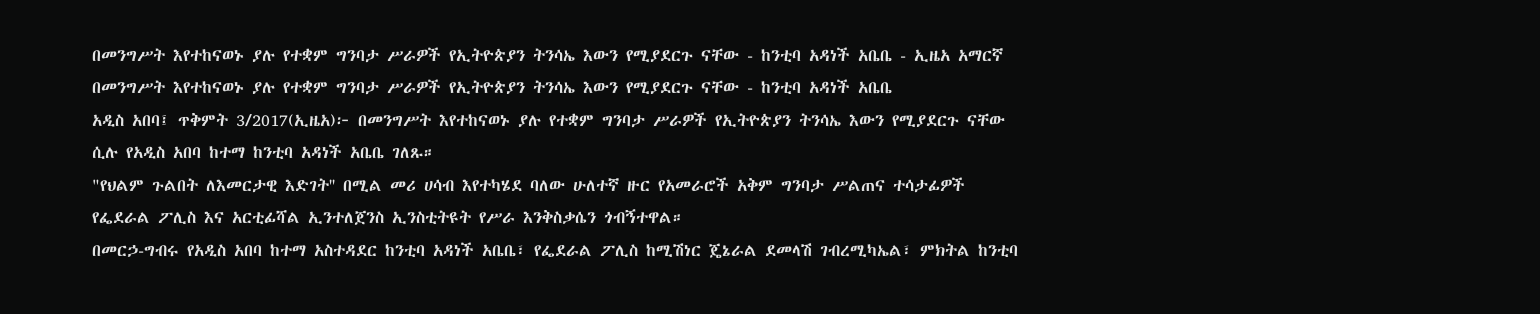በመንግሥት እየተከናወኑ ያሉ የተቋም ግንባታ ሥራዎች የኢትዮጵያን ትንሳኤ እውን የሚያደርጉ ናቸው - ከንቲባ አዳነች አቤቤ - ኢዜአ አማርኛ
በመንግሥት እየተከናወኑ ያሉ የተቋም ግንባታ ሥራዎች የኢትዮጵያን ትንሳኤ እውን የሚያደርጉ ናቸው - ከንቲባ አዳነች አቤቤ
አዲስ አበባ፤ ጥቅምት 3/2017(ኢዜአ)፦ በመንግሥት እየተከናወኑ ያሉ የተቋም ግንባታ ሥራዎች የኢትዮጵያን ትንሳኤ እውን የሚያደርጉ ናቸው ሲሉ የአዲስ አበባ ከተማ ከንቲባ አዳነች አቤቤ ገለጹ።
"የህልም ጉልበት ለእመርታዊ እድገት'' በሚል መሪ ሀሳብ እየተካሄደ ባለው ሁለተኛ ዙር የአመራሮች አቅም ግንባታ ሥልጠና ተሳታፊዎች የፌደራል ፖሊስ እና አርቲፊሻል ኢንተለጀንስ ኢንስቲትዩት የሥራ እንቅስቃሴን ጎብኝተዋል።
በመርኃ-ግብሩ የአዲስ አበባ ከተማ አስተዳደር ከንቲባ አዳነች አቤቤ፣ የፌደራል ፖሊስ ከሚሽነር ጄኔራል ደመላሽ ገብረሚካኤል፣ ምክትል ከንቲባ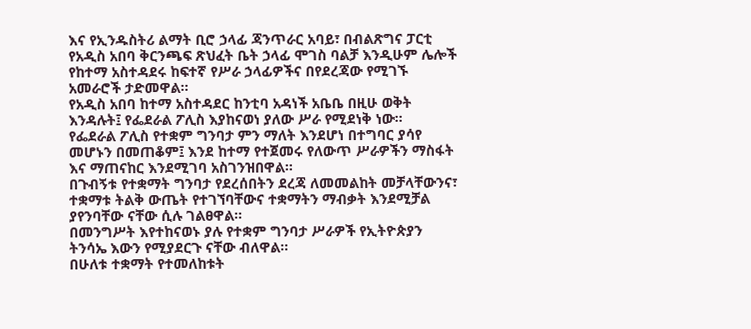እና የኢንዱስትሪ ልማት ቢሮ ኃላፊ ጃንጥራር አባይ፣ በብልጽግና ፓርቲ የአዲስ አበባ ቅርንጫፍ ጽህፈት ቤት ኃላፊ ሞገስ ባልቻ እንዲሁም ሌሎች የከተማ አስተዳደሩ ከፍተኛ የሥራ ኃላፊዎችና በየደረጃው የሚገኙ አመራሮች ታድመዋል።
የአዲስ አበባ ከተማ አስተዳደር ከንቲባ አዳነች አቤቤ በዚሁ ወቅት እንዳሉት፤ የፌደራል ፖሊስ እያከናወነ ያለው ሥራ የሚደነቅ ነው።
የፌደራል ፖሊስ የተቋም ግንባታ ምን ማለት እንደሆነ በተግባር ያሳየ መሆኑን በመጠቆም፤ እንደ ከተማ የተጀመሩ የለውጥ ሥራዎችን ማስፋት እና ማጠናከር እንደሚገባ አስገንዝበዋል።
በጉብኝቱ የተቋማት ግንባታ የደረሰበትን ደረጃ ለመመልከት መቻላቸውንና፣ ተቋማቱ ትልቅ ውጤት የተገኘባቸውና ተቋማትን ማብቃት እንደሚቻል ያየንባቸው ናቸው ሲሉ ገልፀዋል።
በመንግሥት እየተከናወኑ ያሉ የተቋም ግንባታ ሥራዎች የኢትዮጵያን ትንሳኤ እውን የሚያደርጉ ናቸው ብለዋል።
በሁለቱ ተቋማት የተመለከቱት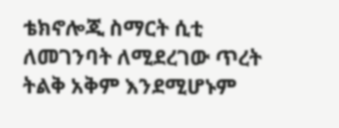ቴክኖሎጂ ስማርት ሲቲ ለመገንባት ለሚደረገው ጥረት ትልቅ አቅም እንደሚሆኑም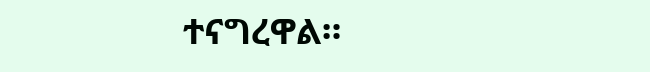ተናግረዋል።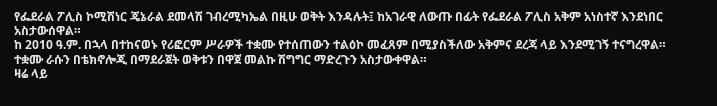የፌደራል ፖሊስ ኮሚሽነር ጄኔራል ደመላሽ ገብረሚካኤል በዚሁ ወቅት እንዳሉት፤ ከአገራዊ ለውጡ በፊት የፌደራል ፖሊስ አቅም አነስተኛ እንደነበር አስታውሰዋል።
ከ 2010 ዓ.ም. በኋላ በተከናወኑ የሪፎርም ሥራዎች ተቋሙ የተሰጠውን ተልዕኮ መፈጸም በሚያስችለው አቅምና ደረጃ ላይ እንደሚገኝ ተናግረዋል።
ተቋሙ ራሱን በቴክኖሎጂ በማደራጀት ወቅቱን በዋጀ መልኩ ሽግግር ማድረጉን አስታውቀዋል።
ዛሬ ላይ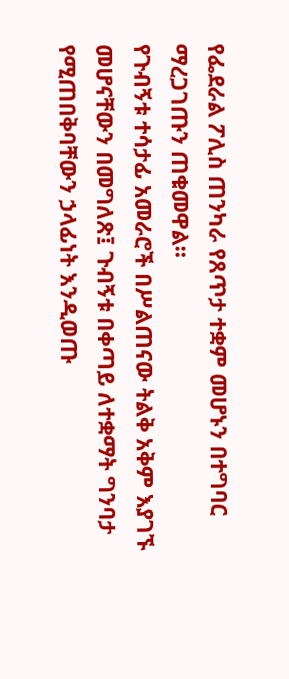የፌደራል ፖሊስ ጠንካራ የጸጥታ ተቋም መሆኑን በተግባር ማረጋገጡን ጠቁመዋል።
የጉብኝቱ ተሳታፊ አመራሮች በሥልጠናው ትልቅ አቅም እያገኙ መሆናቸውን በመግለጽ፤ ጉብኝቱ በቀጣይ ለተቋማት ግንባታ የሚጠበቅባቸውን ኃላፊነት እንዲወጡ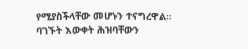የሚያስችላቸው መሆኑን ተናግረዋል።
ባገኙት እውቀት ሕዝባቸውን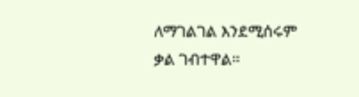ለማገልገል እንደሚሰሩም ቃል ገብተዋል።